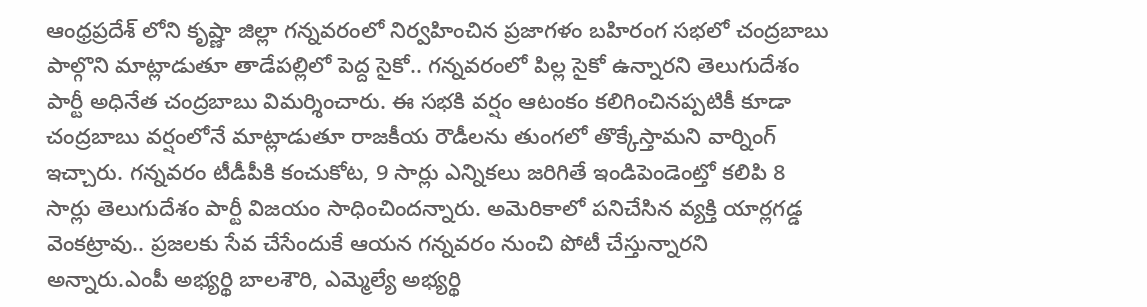ఆంధ్రప్రదేశ్ లోని కృష్ణా జిల్లా గన్నవరంలో నిర్వహించిన ప్రజాగళం బహిరంగ సభలో చంద్రబాబు పాల్గొని మాట్లాడుతూ తాడేపల్లిలో పెద్ద సైకో.. గన్నవరంలో పిల్ల సైకో ఉన్నారని తెలుగుదేశం పార్టీ అధినేత చంద్రబాబు విమర్శించారు. ఈ సభకి వర్షం ఆటంకం కలిగించినప్పటికీ కూడా చంద్రబాబు వర్షంలోనే మాట్లాడుతూ రాజకీయ రౌడీలను తుంగలో తొక్కేస్తామని వార్నింగ్ ఇచ్చారు. గన్నవరం టీడీపీకి కంచుకోట, 9 సార్లు ఎన్నికలు జరిగితే ఇండిపెండెంట్తో కలిపి 8 సార్లు తెలుగుదేశం పార్టీ విజయం సాధించిందన్నారు. అమెరికాలో పనిచేసిన వ్యక్తి యార్లగడ్డ వెంకట్రావు.. ప్రజలకు సేవ చేసేందుకే ఆయన గన్నవరం నుంచి పోటీ చేస్తున్నారని అన్నారు.ఎంపీ అభ్యర్థి బాలశౌరి, ఎమ్మెల్యే అభ్యర్థి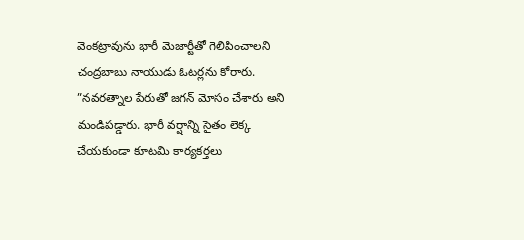వెంకట్రావును భారీ మెజార్టీతో గెలిపించాలని చంద్రబాబు నాయుడు ఓటర్లను కోరారు. ”నవరత్నాల పేరుతో జగన్ మోసం చేశారు అని మండిపడ్డారు. భారీ వర్షాన్ని సైతం లెక్క చేయకుండా కూటమి కార్యకర్తలు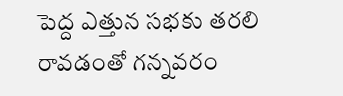పెద్ద ఎత్తున సభకు తరలి రావడంతో గన్నవరం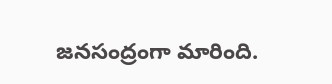జనసంద్రంగా మారింది.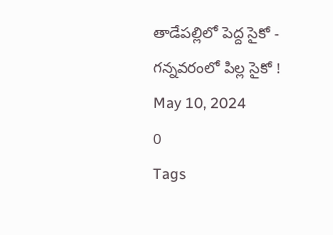తాడేపల్లిలో పెద్ద సైకో - గన్నవరంలో పిల్ల సైకో !
May 10, 2024
0
Tags